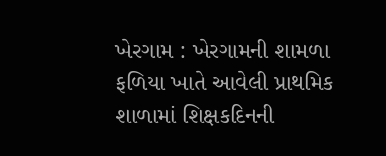ખેરગામ : ખેરગામની શામળા ફળિયા ખાતે આવેલી પ્રાથમિક શાળામાં શિક્ષકદિનની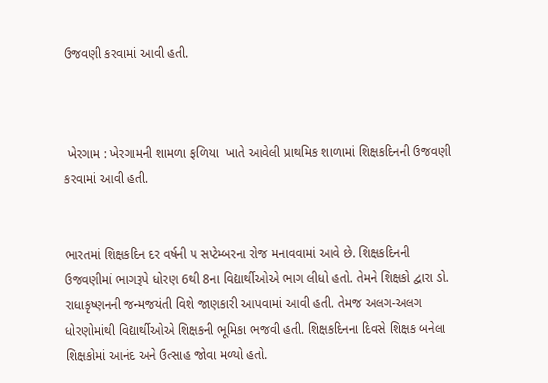ઉજવણી કરવામાં આવી હતી.



 ખેરગામ : ખેરગામની શામળા ફળિયા  ખાતે આવેલી પ્રાથમિક શાળામાં શિક્ષકદિનની ઉજવણી કરવામાં આવી હતી.


ભારતમાં શિક્ષકદિન દર વર્ષની ૫ સપ્ટેમ્બરના રોજ મનાવવામાં આવે છે. શિક્ષકદિનની ઉજવણીમાં ભાગરૂપે ધોરણ 6થી 8ના વિદ્યાર્થીઓએ ભાગ લીધો હતો. તેમને શિક્ષકો દ્વારા ડો. રાધાકૃષ્ણનની જન્મજયંતી વિશે જાણકારી આપવામાં આવી હતી. તેમજ અલગ-અલગ ધોરણોમાંથી વિદ્યાર્થીઓએ શિક્ષકની ભૂમિકા ભજવી હતી. શિક્ષકદિનના દિવસે શિક્ષક બનેલા શિક્ષકોમાં આનંદ અને ઉત્સાહ જોવા મળ્યો હતો.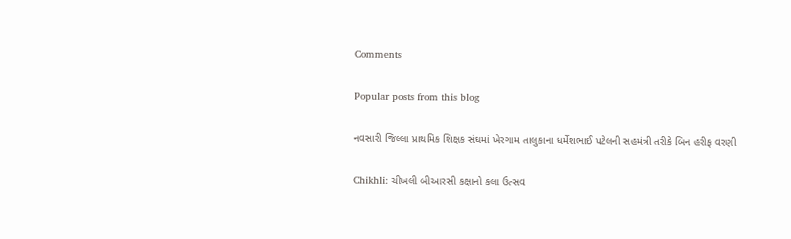Comments

Popular posts from this blog

નવસારી જિલ્લા પ્રાથમિક શિક્ષક સંઘમાં ખેરગામ તાલુકાના ધર્મેશભાઈ પટેલની સહમંત્રી તરીકે બિન હરીફ વરણી

Chikhli: ચીખલી બીઆરસી કક્ષાનો કલા ઉત્સવ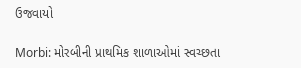ઉજવાયો

Morbi: મોરબીની પ્રાથમિક શાળાઓમાં સ્વચ્છતા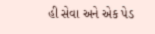હી સેવા અને એક પેડ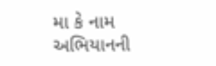મા કે નામ અભિયાનની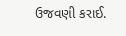ઉજવણી કરાઈ.